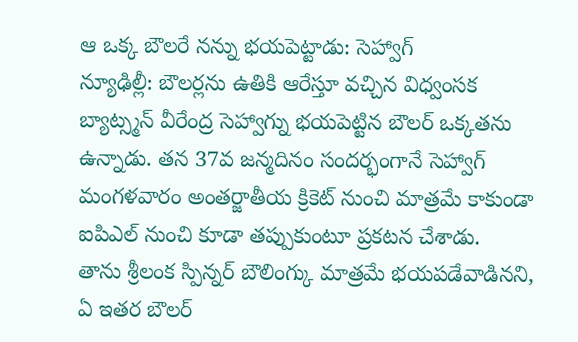ఆ ఒక్క బౌలరే నన్ను భయపెట్టాడు: సెహ్వాగ్
న్యూఢిల్లీ: బౌలర్లను ఉతికి ఆరేస్తూ వచ్చిన విధ్వంసక బ్యాట్స్మన్ వీరేంద్ర సెహ్వాగ్ను భయపెట్టిన బౌలర్ ఒక్కతను ఉన్నాడు. తన 37వ జన్మదినం సందర్భంగానే సెహ్వాగ్ మంగళవారం అంతర్జాతీయ క్రికెట్ నుంచి మాత్రమే కాకుండా ఐపిఎల్ నుంచి కూడా తప్పుకుంటూ ప్రకటన చేశాడు.
తాను శ్రీలంక స్పిన్నర్ బౌలింగ్కు మాత్రమే భయపడేవాడినని, ఏ ఇతర బౌలర్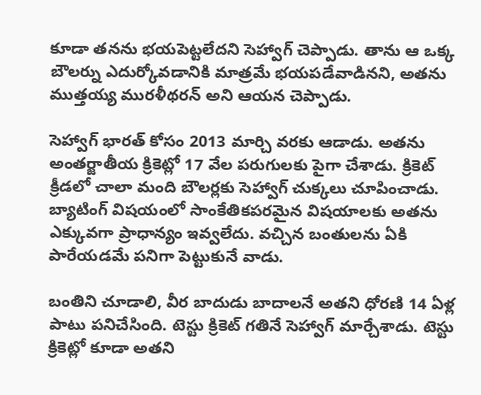కూడా తనను భయపెట్టలేదని సెహ్వాగ్ చెప్పాడు. తాను ఆ ఒక్క బౌలర్ను ఎదుర్కోవడానికి మాత్రమే భయపడేవాడినని, అతను ముత్తయ్య మురళీథరన్ అని ఆయన చెప్పాడు.

సెహ్వాగ్ భారత్ కోసం 2013 మార్చి వరకు ఆడాడు. అతను అంతర్జాతీయ క్రికెట్లో 17 వేల పరుగులకు పైగా చేశాడు. క్రికెట్ క్రీడలో చాలా మంది బౌలర్లకు సెహ్వాగ్ చుక్కలు చూపించాడు. బ్యాటింగ్ విషయంలో సాంకేతికపరమైన విషయాలకు అతను ఎక్కువగా ప్రాధాన్యం ఇవ్వలేదు. వచ్చిన బంతులను ఏకి పారేయడమే పనిగా పెట్టుకునే వాడు.

బంతిని చూడాలి, వీర బాదుడు బాదాలనే అతని ధోరణి 14 ఏళ్ల పాటు పనిచేసింది. టెస్టు క్రికెట్ గతినే సెహ్వాగ్ మార్చేశాడు. టెస్టు క్రికెట్లో కూడా అతని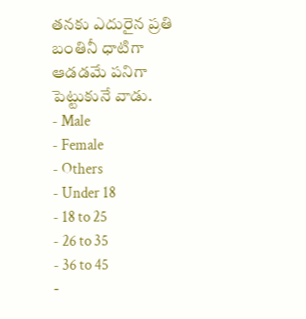తనకు ఎదురైన ప్రతి బంతినీ ధాటిగా ఆడడమే పనిగా పెట్టుకునే వాడు.
- Male
- Female
- Others
- Under 18
- 18 to 25
- 26 to 35
- 36 to 45
-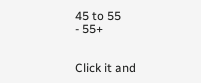45 to 55
- 55+


Click it and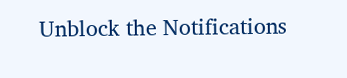Unblock the Notifications